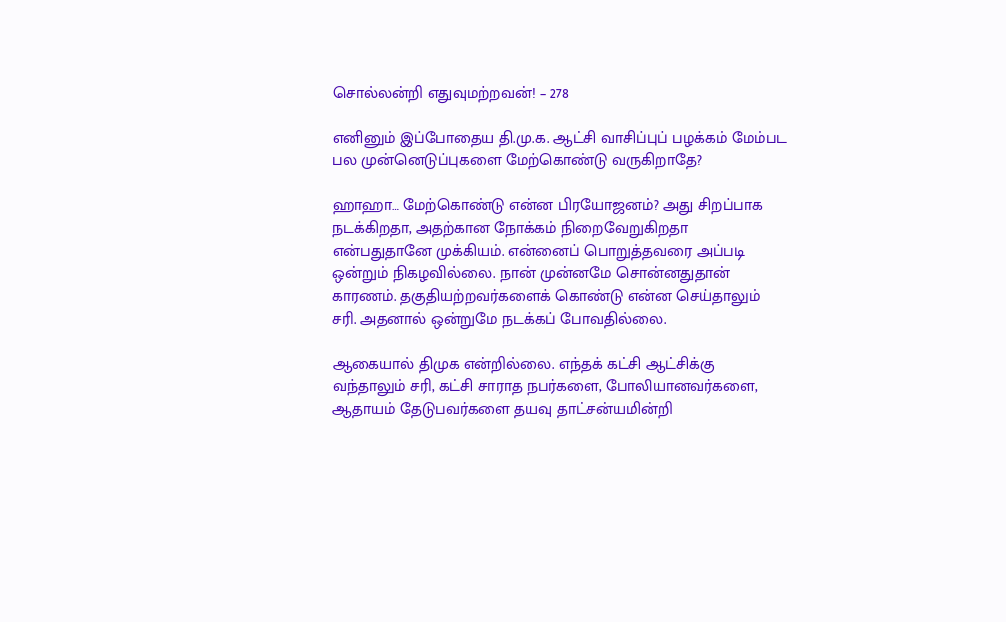சொல்லன்றி எதுவுமற்றவன்! – 278

எனினும் இப்போதைய தி.மு.க. ஆட்சி வாசிப்புப் பழக்கம் மேம்பட பல முன்னெடுப்புகளை மேற்கொண்டு வருகிறாதே?

ஹாஹா… மேற்கொண்டு என்ன பிரயோஜனம்? அது சிறப்பாக நடக்கிறதா, அதற்கான நோக்கம் நிறைவேறுகிறதா என்பதுதானே முக்கியம். என்னைப் பொறுத்தவரை அப்படி ஒன்றும் நிகழவில்லை. நான் முன்னமே சொன்னதுதான் காரணம். தகுதியற்றவர்களைக் கொண்டு என்ன செய்தாலும் சரி. அதனால் ஒன்றுமே நடக்கப் போவதில்லை.

ஆகையால் திமுக என்றில்லை. எந்தக் கட்சி ஆட்சிக்கு வந்தாலும் சரி, கட்சி சாராத நபர்களை, போலியானவர்களை, ஆதாயம் தேடுபவர்களை தயவு தாட்சன்யமின்றி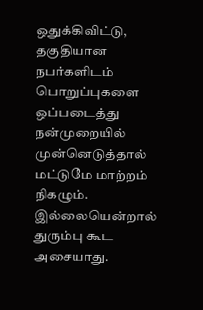ஒதுக்கிவிட்டு, தகுதியான நபர்களிடம் பொறுப்புகளை ஒப்படைத்து நன்முறையில் முன்னெடுத்தால் மட்டுமே மாற்றம் நிகழும். இல்லையென்றால் துரும்பு கூட அசையாது.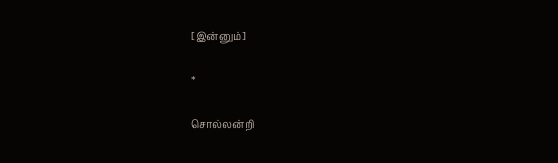[இன்னும்]

*

சொல்லன்றி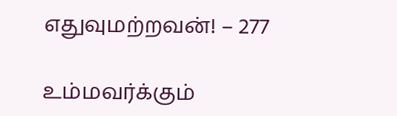எதுவுமற்றவன்! – 277

உம்மவர்க்கும்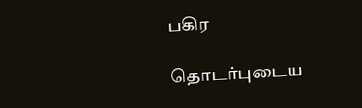பகிர

தொடர்புடைய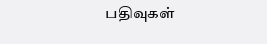பதிவுகள்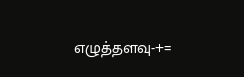எழுத்தளவு-+=